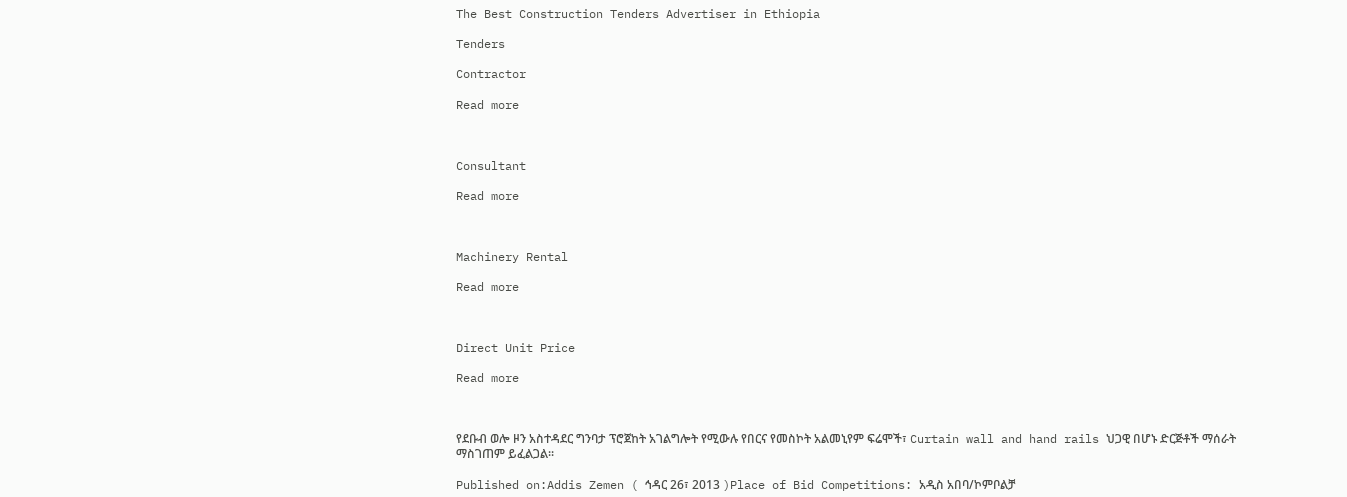The Best Construction Tenders Advertiser in Ethiopia

Tenders

Contractor

Read more



Consultant

Read more



Machinery Rental

Read more



Direct Unit Price

Read more



የደቡብ ወሎ ዞን አስተዳደር ግንባታ ፕሮጀከት አገልግሎት የሚውሉ የበርና የመስኮት አልመኒየም ፍሬሞች፣ Curtain wall and hand rails ህጋዊ በሆኑ ድርጅቶች ማሰራት ማስገጠም ይፈልጋል፡፡

Published on:Addis Zemen ( ኅዳር 26፣ 2013 )Place of Bid Competitions: አዲስ አበባ/ኮምቦልቻ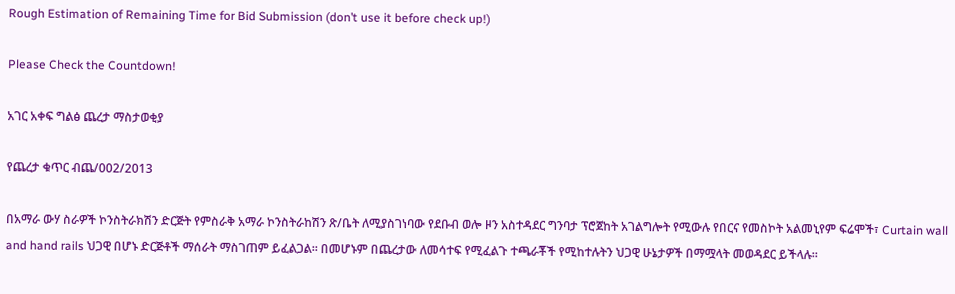Rough Estimation of Remaining Time for Bid Submission (don’t use it before check up!)

Please Check the Countdown!

አገር አቀፍ ግልፅ ጨረታ ማስታወቂያ

የጨረታ ቁጥር ብጨ/002/2013

በአማራ ውሃ ስራዎች ኮንስትራክሽን ድርጅት የምስራቅ አማራ ኮንስትራከሽን ጽ/ቤት ለሚያስገነባው የደቡብ ወሎ ዞን አስተዳደር ግንባታ ፕሮጀከት አገልግሎት የሚውሉ የበርና የመስኮት አልመኒየም ፍሬሞች፣ Curtain wall and hand rails ህጋዊ በሆኑ ድርጅቶች ማሰራት ማስገጠም ይፈልጋል፡፡ በመሆኑም በጨረታው ለመሳተፍ የሚፈልጉ ተጫራቾች የሚከተሉትን ህጋዊ ሁኔታዎች በማሟላት መወዳደር ይችላሉ።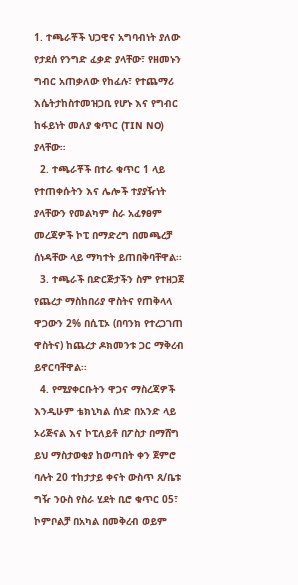1. ተጫራቾች ህጋዊና አግባብነት ያለው የታደሰ የንግድ ፈቃድ ያላቸው፣ የዘመኑን ግብር አጠቃለው የከፈሉ፣ የተጨማሪ እሴትታከስተመዝጋቢ የሆኑ እና የግብር ከፋይነት መለያ ቁጥር (TIN NO) ያላቸው።
  2. ተጫራቾች በተራ ቁጥር 1 ላይ የተጠቀሱትን እና ሌሎች ተያያዥነት ያላቸውን የመልካም ስራ አፈፃፀም መረጃዎች ኮፒ በማድረግ በመጫረቻ ሰነዳቸው ላይ ማካተት ይጠበቅባቸዋል፡፡
  3. ተጫራች በድርጅታችን ስም የተዘጋጀ የጨረታ ማስከበሪያ ዋስትና የጠቅላላ ዋጋውን 2% በሲፒኦ (በባንክ የተረጋገጠ ዋስትና) ከጨረታ ዶክመንቱ ጋር ማቅረብ ይኖርባቸዋል፡፡
  4. የሚያቀርቡትን ዋጋና ማስረጃዎች እንዲሁም ቴክኒካል ሰነድ በአንድ ላይ ኦሪጅናል እና ኮፒለይቶ በፖስታ በማሸግ ይህ ማስታወቂያ ከወጣበት ቀን ጀምሮ ባሉት 20 ተከታታይ ቀናት ውስጥ ጸ/ቤቱ ግዥ ንዑስ የስራ ሂደት ቢሮ ቁጥር 05፣ ኮምቦልቻ በአካል በመቅረብ ወይም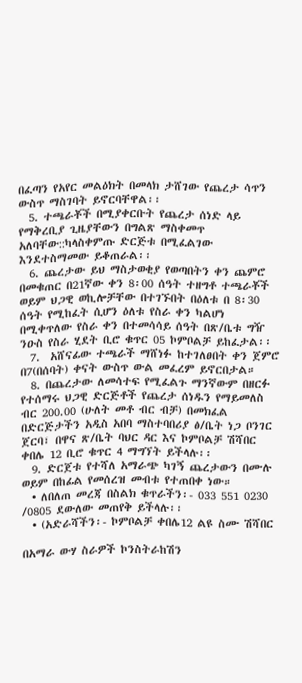በፈጣን የአየር መልዕክት በመላክ ታሸገው የጨረታ ሳጥን ውስጥ ማስገባት ይኖርባቸዋል፡፡
  5. ተጫራቾች በሚያቀርቡት የጨረታ ሰነድ ላይ የማቅረቢያ ጊዜያቸውን በግልጽ ማስቀመጥ አለባቸው::ካላስቀምጡ ድርጅቱ በሚፈልገው እንደተስማመው ይቆጠራል፡፡
  6. ጨረታው ይህ ማስታወቂያ የወጣበትን ቀን ጨምሮ በመቁጠር በ21ኛው ቀን 8፡00 ሰዓት ተዘግቶ ተጫራቾች ወይም ህጋዊ ወኪሎቻቸው በተገኙበት በዕለቱ በ 8፡30 ሰዓት የሚከፈት ሲሆን ዕለቱ የስራ ቀን ካልሆነ በሚቀጥለው የስራ ቀን በተመሳሳይ ሰዓት በጽ/ቤቱ ግዥ ንዑስ የስራ ሂደት ቢሮ ቁጥር 05 ኮምቦልቻ ይከፈታል፡፡
  7.  አሸናፊው ተጫራች ማሸነፉ ከተገለፀበት ቀን ጀምሮ በ7(በሰባት) ቀናት ውስጥ ውል መፈረም ይኖርበታል።
  8. በጨረታው ለመሳተፍ የሚፈልጉ ማንኛውም በዘርፉ የተሰማሩ ህጋዊ ድርጅቶች የጨረታ ሰነዱን የማይመለስ ብር 200.00 (ሁለት መቶ ብር ብቻ) በመክፈል በድርጅታችን አዲስ አበባ ማስተባበሪያ ፅ/ቤት ነጋ ቦንገር ጀርባ፣ በዋና ጽ/ቤት ባህር ዳር እና ኮምቦልቻ ሽሻበር ቀበሌ 12 ቢሮ ቁጥር 4 ማግኘት ይችላሉ፡፡
  9. ድርጀቱ የተሻለ አማራጭ ካገኝ ጨረታውን በሙሉ ወይም በከፊል የመሰረዝ መብቱ የተጠበቀ ነው።
  • ለበለጠ መረጃ በስልክ ቁጥራችን፡- 033 551 0230 /0805 ደውለው መጠየቅ ይችላሉ፡፡
  • (አድራሻችን፡- ኮምቦልቻ ቀበሌ12 ልዩ ስሙ ሽሻበር

በአማራ ውሃ ስራዎች ኮንስትራከሽን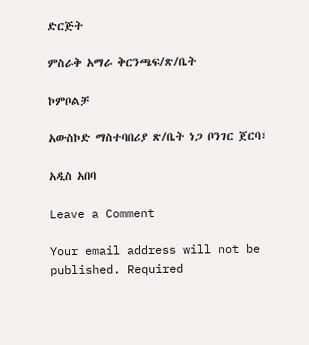ድርጅት

ምስራቅ አማራ ቅርንጫፍ/ጽ/ቤት

ኮምቦልቻ

አውስኮድ ማስተባበሪያ ጽ/ቤት ነጋ ቦንገር ጀርባ፣

አዲስ አበባ

Leave a Comment

Your email address will not be published. Required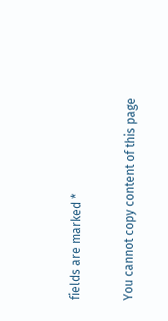fields are marked *

You cannot copy content of this page